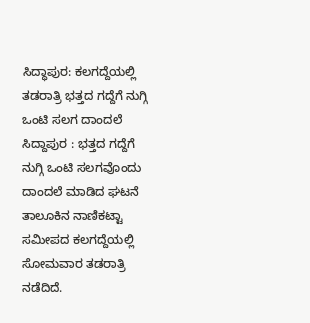ಸಿದ್ಧಾಪುರ: ಕಲಗದ್ದೆಯಲ್ಲಿ ತಡರಾತ್ರಿ ಭತ್ತದ ಗದ್ದೆಗೆ ನುಗ್ಗಿ ಒಂಟಿ ಸಲಗ ದಾಂದಲೆ
ಸಿದ್ದಾಪುರ : ಭತ್ತದ ಗದ್ದೆಗೆ ನುಗ್ಗಿ ಒಂಟಿ ಸಲಗವೊಂದು ದಾಂದಲೆ ಮಾಡಿದ ಘಟನೆ ತಾಲೂಕಿನ ನಾಣಿಕಟ್ಟಾ ಸಮೀಪದ ಕಲಗದ್ದೆಯಲ್ಲಿ ಸೋಮವಾರ ತಡರಾತ್ರಿ ನಡೆದಿದೆ.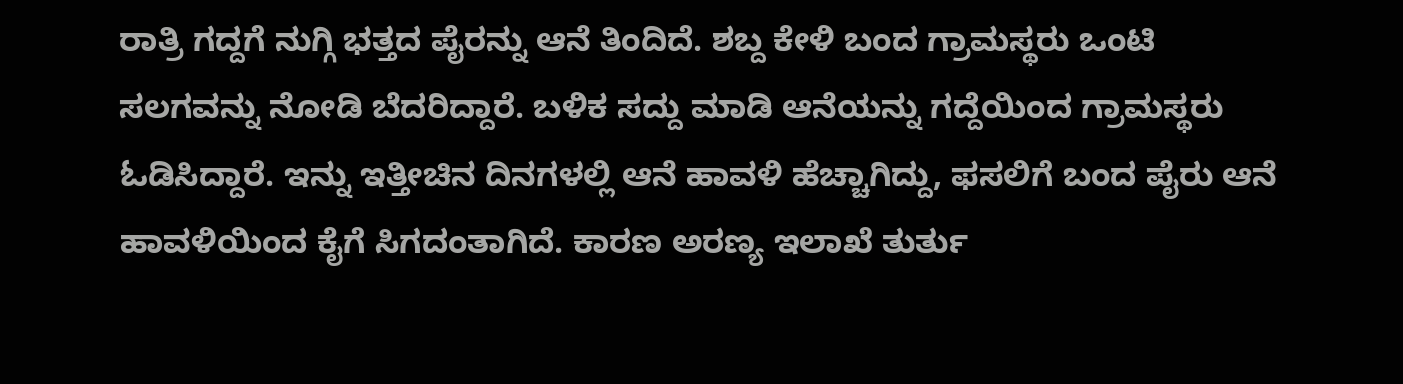ರಾತ್ರಿ ಗದ್ದಗೆ ನುಗ್ಗಿ ಭತ್ತದ ಪೈರನ್ನು ಆನೆ ತಿಂದಿದೆ. ಶಬ್ದ ಕೇಳಿ ಬಂದ ಗ್ರಾಮಸ್ಥರು ಒಂಟಿ ಸಲಗವನ್ನು ನೋಡಿ ಬೆದರಿದ್ದಾರೆ. ಬಳಿಕ ಸದ್ದು ಮಾಡಿ ಆನೆಯನ್ನು ಗದ್ದೆಯಿಂದ ಗ್ರಾಮಸ್ಥರು ಓಡಿಸಿದ್ದಾರೆ. ಇನ್ನು ಇತ್ತೀಚಿನ ದಿನಗಳಲ್ಲಿ ಆನೆ ಹಾವಳಿ ಹೆಚ್ಚಾಗಿದ್ದು, ಫಸಲಿಗೆ ಬಂದ ಪೈರು ಆನೆ ಹಾವಳಿಯಿಂದ ಕೈಗೆ ಸಿಗದಂತಾಗಿದೆ. ಕಾರಣ ಅರಣ್ಯ ಇಲಾಖೆ ತುರ್ತು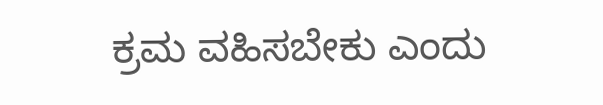ಕ್ರಮ ವಹಿಸಬೇಕು ಎಂದು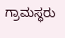ಗ್ರಾಮಸ್ಥರು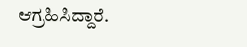ಆಗ್ರಹಿಸಿದ್ದಾರೆ.